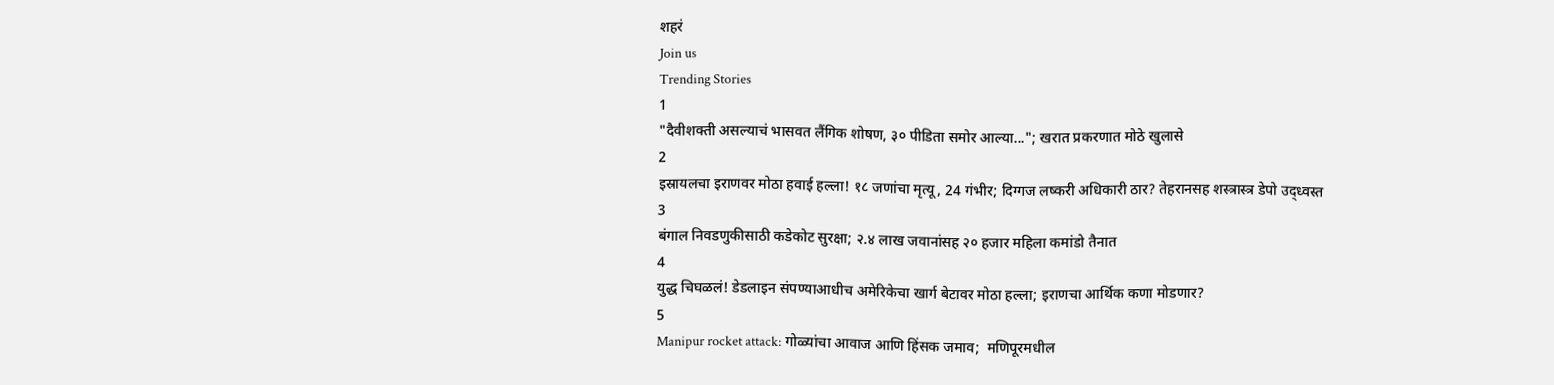शहरं
Join us
Trending Stories
1
"दैवीशक्ती असल्याचं भासवत लैंगिक शोषण, ३० पीडिता समोर आल्या..."; खरात प्रकरणात मोठे खुलासे
2
इस्रायलचा इराणवर मोठा हवाई हल्ला! १८ जणांचा मृत्यू, 24 गंभीर; दिग्गज लष्करी अधिकारी ठार? तेहरानसह शस्त्रास्त्र डेपो उद्ध्वस्त
3
बंगाल निवडणुकीसाठी कडेकोट सुरक्षा; २.४ लाख जवानांसह २० हजार महिला कमांडो तैनात
4
युद्ध चिघळलं! डेडलाइन संपण्याआधीच अमेरिकेचा खार्ग बेटावर मोठा हल्ला; इराणचा आर्थिक कणा मोडणार?
5
Manipur rocket attack: गोळ्यांचा आवाज आणि हिंसक जमाव;  मणिपूरमधील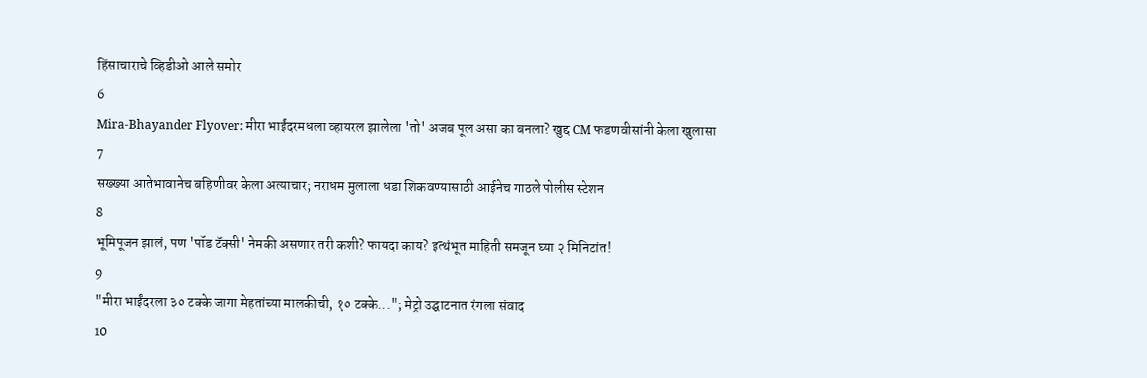हिंसाचाराचे व्हिडीओ आले समोर
6
Mira-Bhayander Flyover: मीरा भाईंदरमधला व्हायरल झालेला 'तो' अजब पूल असा का बनला? खुद्द CM फडणवीसांनी केला खुलासा
7
सख्ख्या आतेभावानेच बहिणीवर केला अत्याचार; नराधम मुलाला धडा शिकवण्यासाठी आईनेच गाठले पोलीस स्टेशन
8
भूमिपूजन झालं, पण 'पॉड टॅक्सी' नेमकी असणार तरी कशी? फायदा काय? इत्थंभूत माहिती समजून घ्या २ मिनिटांत!
9
"मीरा भाईंदरला ३० टक्के जागा मेहतांच्या मालकीची, १० टक्के..."; मेट्रो उद्घाटनात रंगला संवाद
10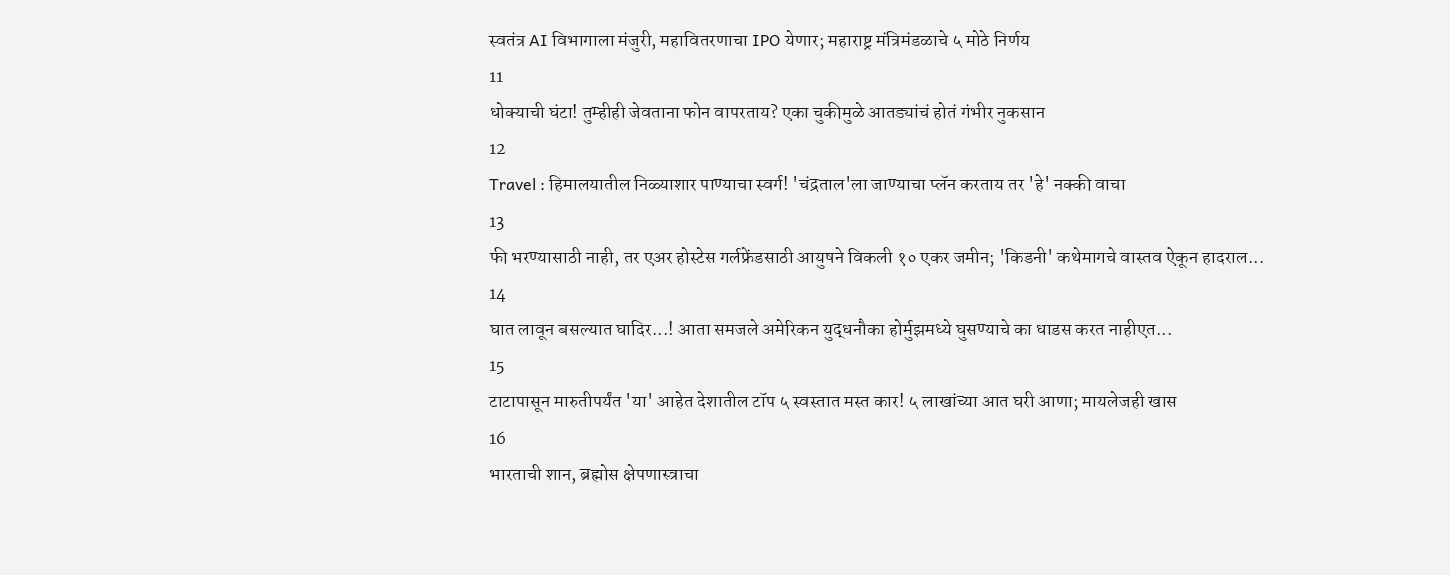स्वतंत्र AI विभागाला मंजुरी, महावितरणाचा IPO येणार; महाराष्ट्र मंत्रिमंडळाचे ५ मोठे निर्णय
11
धोक्याची घंटा! तुम्हीही जेवताना फोन वापरताय? एका चुकीमुळे आतड्यांचं होतं गंभीर नुकसान
12
Travel : हिमालयातील निळ्याशार पाण्याचा स्वर्ग! 'चंद्रताल'ला जाण्याचा प्लॅन करताय तर 'हे' नक्की वाचा
13
फी भरण्यासाठी नाही, तर एअर होस्टेस गर्लफ्रेंडसाठी आयुषने विकली १० एकर जमीन; 'किडनी' कथेमागचे वास्तव ऐकून हादराल...
14
घात लावून बसल्यात घादिर...! आता समजले अमेरिकन युद्धनौका होर्मुझमध्ये घुसण्याचे का धाडस करत नाहीएत...
15
टाटापासून मारुतीपर्यंत 'या' आहेत देशातील टॉप ५ स्वस्तात मस्त कार! ५ लाखांच्या आत घरी आणा; मायलेजही खास
16
भारताची शान, ब्रह्मोस क्षेपणास्त्राचा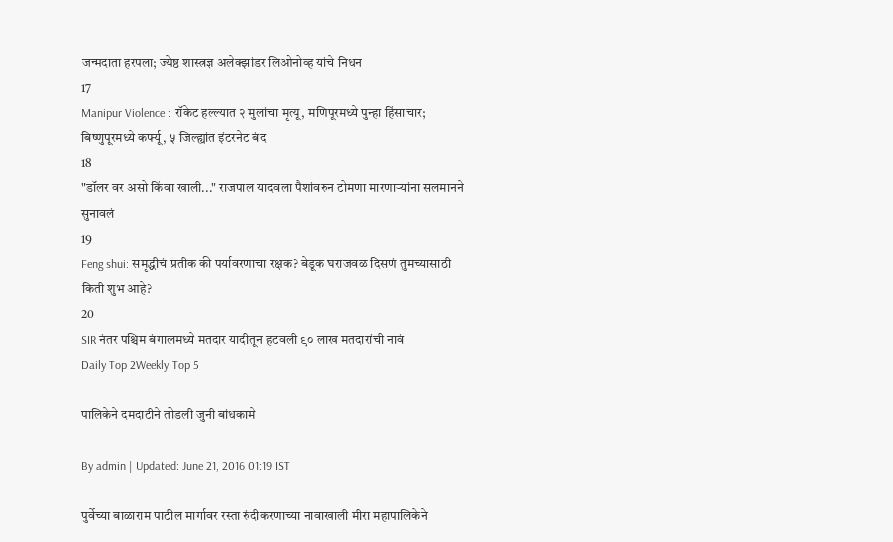जन्मदाता हरपला; ज्येष्ठ शास्त्रज्ञ अलेक्झांडर लिओनोव्ह यांचे निधन
17
Manipur Violence : रॉकेट हल्ल्यात २ मुलांचा मृत्यू, मणिपूरमध्ये पुन्हा हिंसाचार; बिष्णुपूरमध्ये कर्फ्यू, ५ जिल्ह्यांत इंटरनेट बंद
18
"डॉलर वर असो किंवा खाली..." राजपाल यादवला पैशांवरुन टोमणा मारणाऱ्यांना सलमानने सुनावलं
19
Feng shui: समृद्धीचं प्रतीक की पर्यावरणाचा रक्षक? बेडूक घराजवळ दिसणं तुमच्यासाठी किती शुभ आहे?
20
SIR नंतर पश्चिम बंगालमध्ये मतदार यादीतून हटवली ९० लाख मतदारांची नावं
Daily Top 2Weekly Top 5

पालिकेने दमदाटीने तोडली जुनी बांधकामे

By admin | Updated: June 21, 2016 01:19 IST

पुर्वेच्या बाळाराम पाटील मार्गावर रस्ता रुंदीकरणाच्या नावाखाली मीरा महापालिकेने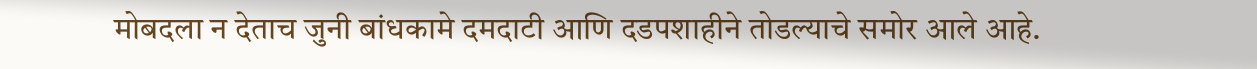मोबदला न देताच जुनी बांधकामे दमदाटी आणि दडपशाहीने तोडल्याचे समोर आले आहे.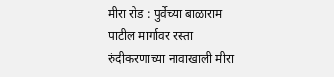मीरा रोड : पुर्वेच्या बाळाराम पाटील मार्गावर रस्ता रुंदीकरणाच्या नावाखाली मीरा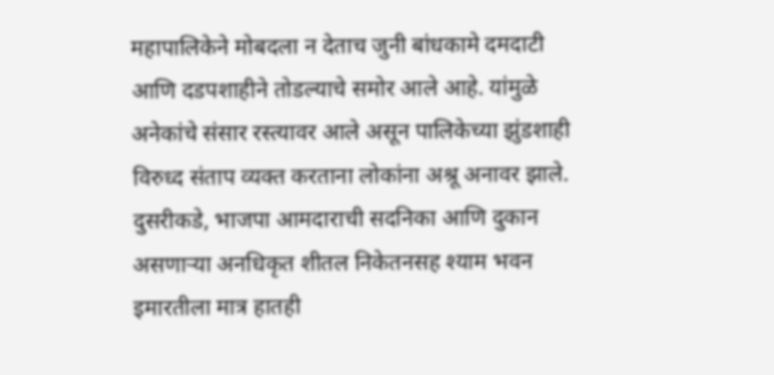महापालिकेने मोबदला न देताच जुनी बांधकामे दमदाटी आणि दडपशाहीने तोडल्याचे समोर आले आहे. यांमुळे अनेकांचे संसार रस्त्यावर आले असून पालिकेच्या झुंडशाही विरुध्द संताप व्यक्त करताना लोकांना अश्रू अनावर झाले. दुसरीकडे, भाजपा आमदाराची सदनिका आणि दुकान असणाऱ्या अनधिकृत शीतल निकेतनसह श्याम भवन इमारतीला मात्र हातही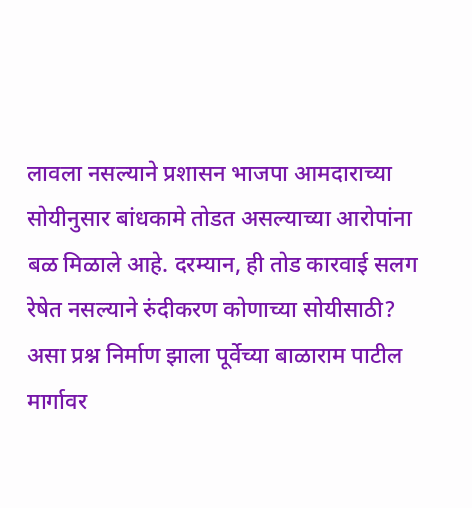लावला नसल्याने प्रशासन भाजपा आमदाराच्या सोयीनुसार बांधकामे तोडत असल्याच्या आरोपांना बळ मिळाले आहे. दरम्यान, ही तोड कारवाई सलग रेषेत नसल्याने रुंदीकरण कोणाच्या सोयीसाठी? असा प्रश्न निर्माण झाला पूर्वेच्या बाळाराम पाटील मार्गावर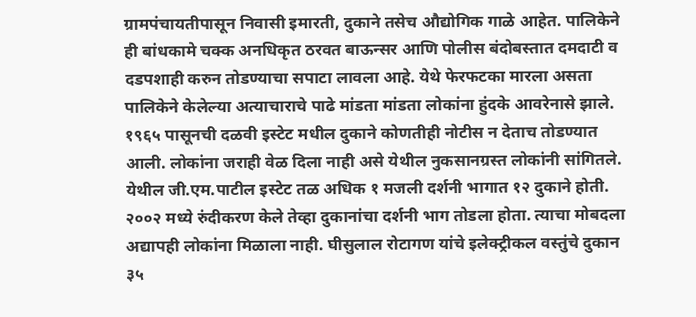ग्रामपंचायतीपासून निवासी इमारती, दुकाने तसेच औद्योगिक गाळे आहेत. पालिकेने ही बांधकामे चक्क अनधिकृत ठरवत बाऊन्सर आणि पोलीस बंदोबस्तात दमदाटी व दडपशाही करुन तोडण्याचा सपाटा लावला आहे. येथे फेरफटका मारला असता पालिकेने केलेल्या अत्याचाराचे पाढे मांडता मांडता लोकांना हुंदके आवरेनासे झाले. १९६५ पासूनची दळवी इस्टेट मधील दुकाने कोणतीही नोटीस न देताच तोडण्यात आली. लोकांना जराही वेळ दिला नाही असे येथील नुकसानग्रस्त लोकांनी सांगितले. येथील जी.एम.पाटील इस्टेट तळ अधिक १ मजली दर्शनी भागात १२ दुकाने होती. २००२ मध्ये रुंदीकरण केले तेव्हा दुकानांचा दर्शनी भाग तोडला होता. त्याचा मोबदला अद्यापही लोकांना मिळाला नाही. घीसुलाल रोटागण यांचे इलेक्ट्रीकल वस्तुंचे दुकान ३५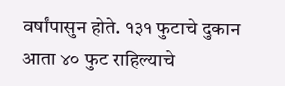वर्षांपासुन होते. १३१ फुटाचे दुकान आता ४० फुट राहिल्याचे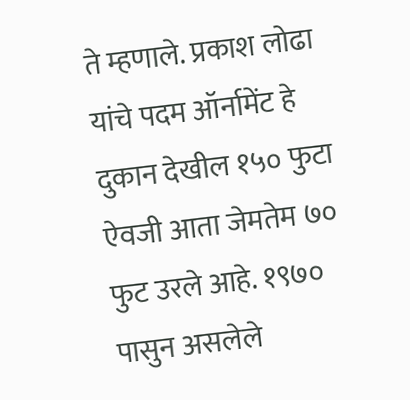ते म्हणाले. प्रकाश लोढा यांचे पदम ऑर्नामेंट हे दुकान देखील १५० फुटा ऐवजी आता जेमतेम ७० फुट उरले आहे. १९७० पासुन असलेले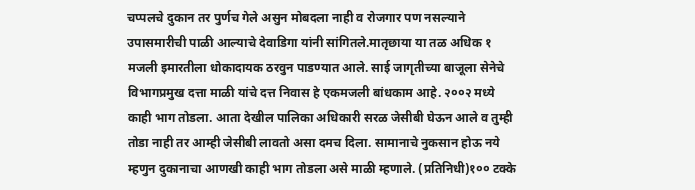चप्पलचे दुकान तर पुर्णच गेले असुन मोबदला नाही व रोजगार पण नसल्याने उपासमारीची पाळी आल्याचे देवाडिगा यांनी सांगितले.मातृछाया या तळ अधिक १ मजली इमारतीला धोकादायक ठरवुन पाडण्यात आले. साई जागृतीच्या बाजूला सेनेचे विभागप्रमुख दत्ता माळी यांचे दत्त निवास हे एकमजली बांधकाम आहे. २००२ मध्ये काही भाग तोडला. आता देखील पालिका अधिकारी सरळ जेसीबी घेऊन आले व तुम्ही तोडा नाही तर आम्ही जेसीबी लावतो असा दमच दिला. सामानाचे नुकसान होऊ नये म्हणुन दुकानाचा आणखी काही भाग तोडला असे माळी म्हणाले. (प्रतिनिधी)१०० टक्के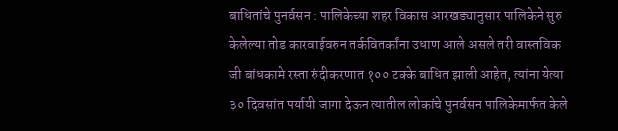बाधितांचे पुनर्वसन : पालिकेच्या शहर विकास आरखड्यानुसार पालिकेने सुरु केलेल्या तोड कारवाईवरुन तर्कवितर्कांना उधाण आले असले तरी वास्तविक जी बांधकामे रस्ता रुंदीकरणात १०० टक्के बाधित झाली आहेत, त्यांना येत्या ३० दिवसांत पर्यायी जागा देऊन त्यातील लोकांचे पुनर्वसन पालिकेमार्फत केले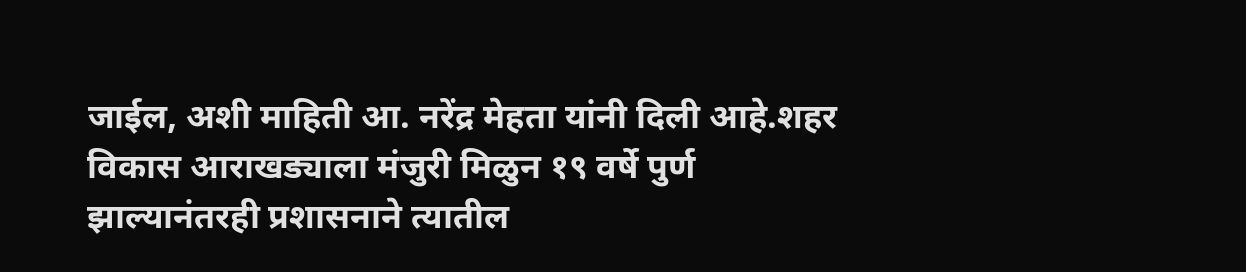जाईल, अशी माहिती आ. नरेंद्र मेहता यांनी दिली आहे.शहर विकास आराखड्याला मंजुरी मिळुन १९ वर्षे पुर्ण झाल्यानंतरही प्रशासनाने त्यातील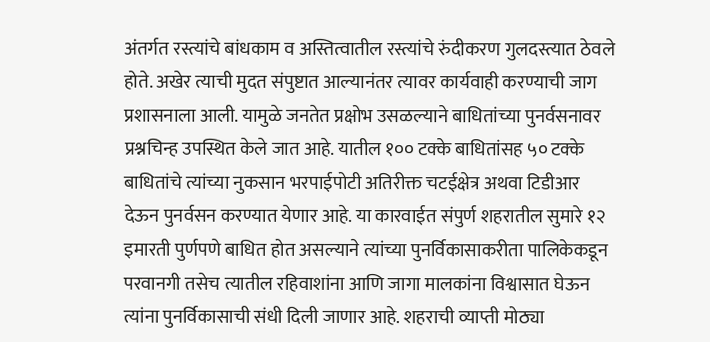अंतर्गत रस्त्यांचे बांधकाम व अस्तित्वातील रस्त्यांचे रुंदीकरण गुलदस्त्यात ठेवले होते. अखेर त्याची मुदत संपुष्टात आल्यानंतर त्यावर कार्यवाही करण्याची जाग प्रशासनाला आली. यामुळे जनतेत प्रक्षोभ उसळल्याने बाधितांच्या पुनर्वसनावर प्रश्नचिन्ह उपस्थित केले जात आहे. यातील १०० टक्के बाधितांसह ५० टक्के बाधितांचे त्यांच्या नुकसान भरपाईपोटी अतिरीक्त चटईक्षेत्र अथवा टिडीआर देऊन पुनर्वसन करण्यात येणार आहे. या कारवाईत संपुर्ण शहरातील सुमारे १२ इमारती पुर्णपणे बाधित होत असल्याने त्यांच्या पुनर्विकासाकरीता पालिकेकडून परवानगी तसेच त्यातील रहिवाशांना आणि जागा मालकांना विश्वासात घेऊन त्यांना पुनर्विकासाची संधी दिली जाणार आहे. शहराची व्याप्ती मोठ्या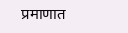प्रमाणात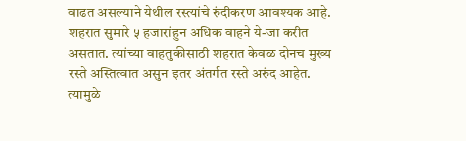वाढत असल्याने येथील रस्त्यांचे रुंदीकरण आवश्यक आहे. शहरात सुमारे ५ हजारांहुन अधिक वाहने ये-जा करीत असतात. त्यांच्या वाहतुकीसाठी शहरात केवळ दोनच मुख्य रस्ते अस्तित्वात असुन इतर अंतर्गत रस्ते अरुंद आहेत. त्यामुळे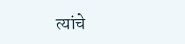त्यांचे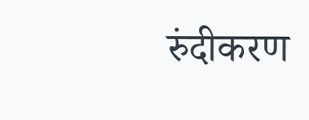रुंदीकरण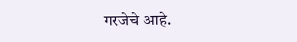गरजेचे आहे.